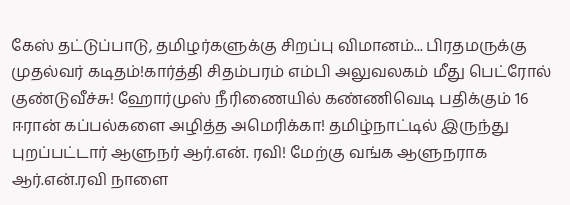கேஸ் தட்டுப்பாடு, தமிழர்களுக்கு சிறப்பு விமானம்... பிரதமருக்கு முதல்வர் கடிதம்!கார்த்தி சிதம்பரம் எம்பி அலுவலகம் மீது பெட்ரோல் குண்டுவீச்சு! ஹோர்முஸ் நீரிணையில் கண்ணிவெடி பதிக்கும் 16 ஈரான் கப்பல்களை அழித்த அமெரிக்கா! தமிழ்நாட்டில் இருந்து புறப்பட்டார் ஆளுநர் ஆர்.என். ரவி! மேற்கு வங்க ஆளுநராக ஆர்.என்.ரவி நாளை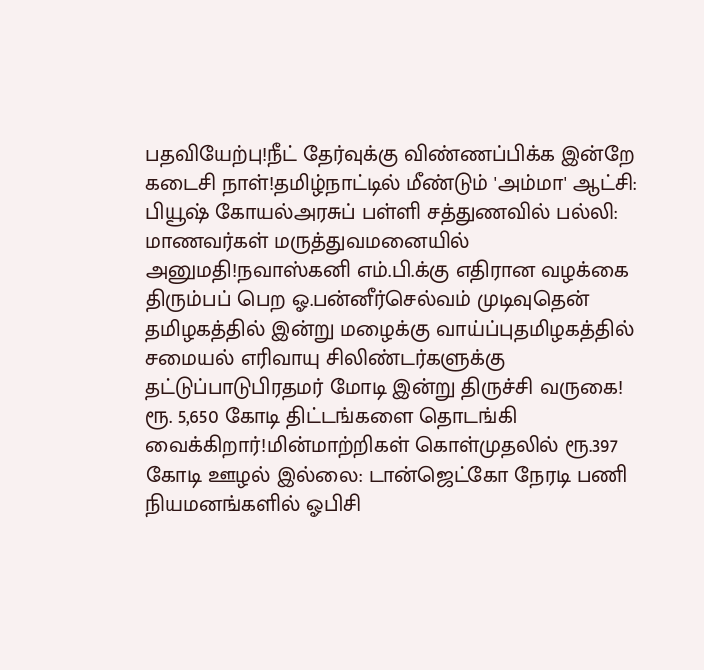பதவியேற்பு!நீட் தேர்வுக்கு விண்ணப்பிக்க இன்றே கடைசி நாள்!தமிழ்நாட்டில் மீண்டும் 'அம்மா' ஆட்சி: பியூஷ் கோயல்அரசுப் பள்ளி சத்துணவில் பல்லி: மாணவர்கள் மருத்துவமனையில் அனுமதி!நவாஸ்கனி எம்.பி.க்கு எதிரான வழக்கை திரும்பப் பெற ஓ.பன்னீர்செல்வம் முடிவுதென் தமிழகத்தில் இன்று மழைக்கு வாய்ப்புதமிழகத்தில் சமையல் எரிவாயு சிலிண்டர்களுக்கு தட்டுப்பாடுபிரதமர் மோடி இன்று திருச்சி வருகை! ரூ. 5,650 கோடி திட்டங்களை தொடங்கி வைக்கிறார்!மின்மாற்றிகள் கொள்முதலில் ரூ.397 கோடி ஊழல் இல்லை: டான்ஜெட்கோ நேரடி பணி நியமனங்களில் ஓபிசி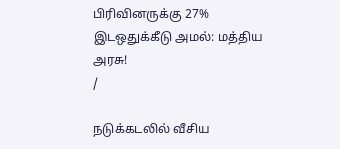பிரிவினருக்கு 27% இடஒதுக்கீடு அமல்: மத்திய அரசு!
/

நடுக்கடலில் வீசிய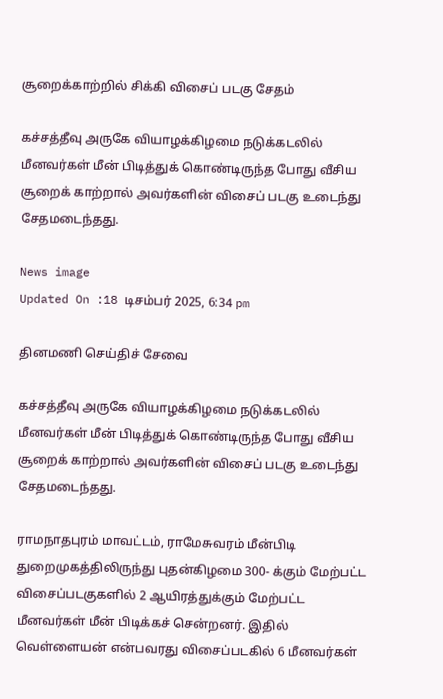சூறைக்காற்றில் சிக்கி விசைப் படகு சேதம்

கச்சத்தீவு அருகே வியாழக்கிழமை நடுக்கடலில் மீனவர்கள் மீன் பிடித்துக் கொண்டிருந்த போது வீசிய சூறைக் காற்றால் அவர்களின் விசைப் படகு உடைந்து சேதமடைந்தது.

News image
Updated On :18 டிசம்பர் 2025, 6:34 pm

தினமணி செய்திச் சேவை

கச்சத்தீவு அருகே வியாழக்கிழமை நடுக்கடலில் மீனவர்கள் மீன் பிடித்துக் கொண்டிருந்த போது வீசிய சூறைக் காற்றால் அவர்களின் விசைப் படகு உடைந்து சேதமடைந்தது.

ராமநாதபுரம் மாவட்டம், ராமேசுவரம் மீன்பிடி துறைமுகத்திலிருந்து புதன்கிழமை 300- க்கும் மேற்பட்ட விசைப்படகுகளில் 2 ஆயிரத்துக்கும் மேற்பட்ட மீனவர்கள் மீன் பிடிக்கச் சென்றனர். இதில் வெள்ளையன் என்பவரது விசைப்படகில் 6 மீனவர்கள்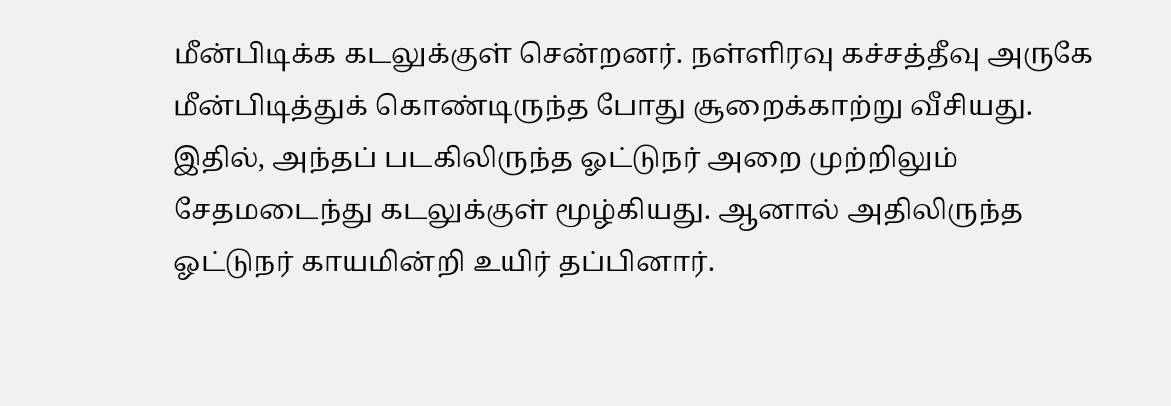மீன்பிடிக்க கடலுக்குள் சென்றனர். நள்ளிரவு கச்சத்தீவு அருகே மீன்பிடித்துக் கொண்டிருந்த போது சூறைக்காற்று வீசியது. இதில், அந்தப் படகிலிருந்த ஓட்டுநர் அறை முற்றிலும் சேதமடைந்து கடலுக்குள் மூழ்கியது. ஆனால் அதிலிருந்த ஓட்டுநர் காயமின்றி உயிர் தப்பினார்.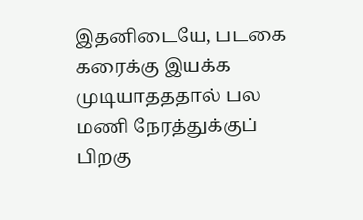இதனிடையே, படகை கரைக்கு இயக்க முடியாதததால் பல மணி நேரத்துக்குப் பிறகு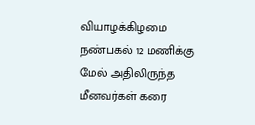வியாழக்கிழமை நண்பகல் 12 மணிக்கு மேல் அதிலிருந்த மீனவர்கள் கரை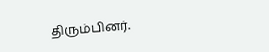திரும்பினர்.